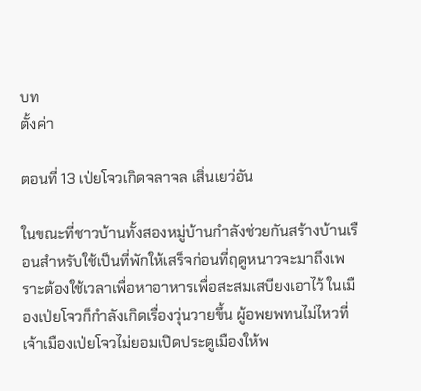บท
ตั้งค่า

ตอนที่ 13 เป่ยโจวเกิดจลาจล เสิ่นเยว่อัน

ในขณะที่ชาวบ้านทั้งสองหมู่บ้านกำลังช่วยกันสร้างบ้านเรือนสำหรับใช้เป็นที่พักให้เสร็จก่อนที่ฤดูหนาวจะมาถึงเพราะต้องใช้เวลาเพื่อหาอาหารเพื่อสะสมเสบียงเอาไว้ ในเมืองเป่ยโจวก็กำลังเกิดเรื่องวุ่นวายขึ้น ผู้อพยพทนไม่ไหวที่เจ้าเมืองเป่ยโจวไม่ยอมเปิดประตูเมืองให้พ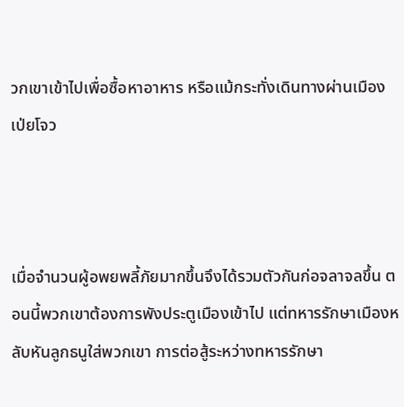วกเขาเข้าไปเพื่อซื้อหาอาหาร หรือแม้กระทั่งเดินทางผ่านเมืองเป่ยโจว



เมื่อจำนวนผู้อพยพลี้ภัยมากขึ้นจึงได้รวมตัวกันก่อจลาจลขึ้น ตอนนี้พวกเขาต้องการพังประตูเมืองเข้าไป แต่ทหารรักษาเมืองหลับหันลูกธนูใส่พวกเขา การต่อสู้ระหว่างทหารรักษา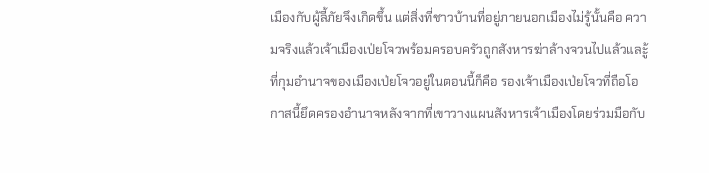เมืองกับผู้ลี้ภัยจึงเกิดขึ้น แต่สิ่งที่ชาวบ้านที่อยู่ภายนอกเมืองไม่รู้นั้นคือ ความจริงแล้วเจ้าเมืองเป่ยโจวพร้อมครอบครัวถูกสังหารฆ่าล้างจวนไปแล้วและู้ที่กุมอำนาจของเมืองเป่ยโจวอยู่ในตอนนี้ก็คือ รองเจ้าเมืองเป่ยโจวที่ถือโอกาสนี้ยึดครองอำนาจหลังจากที่เขาวางแผนสังหารเจ้าเมืองโดยร่วมมือกับ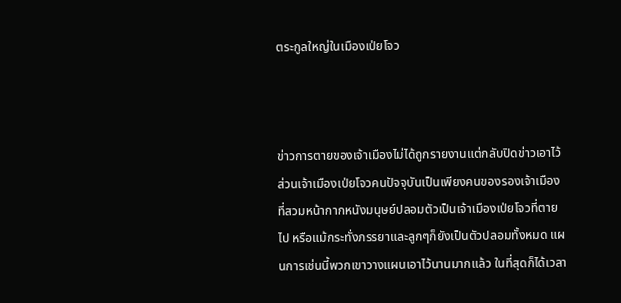ตระกูลใหญ่ในเมืองเป่ยโจว



ข่าวการตายของเจ้าเมืองไม่ได้ถูกรายงานแต่กลับปิดข่าวเอาไว้ส่วนเจ้าเมืองเป่ยโจวคนปัจจุบันเป็นเพียงคนของรองเจ้าเมืองที่สวมหน้ากากหนังมนุษย์ปลอมตัวเป็นเจ้าเมืองเป่ยโจวที่ตายไป หรือแม้กระทั่งภรรยาและลูกๆก็ยังเป็นตัวปลอมทั้งหมด แผนการเช่นนี้พวกเขาวางแผนเอาไว้นานมากแล้ว ในที่สุดก็ได้เวลา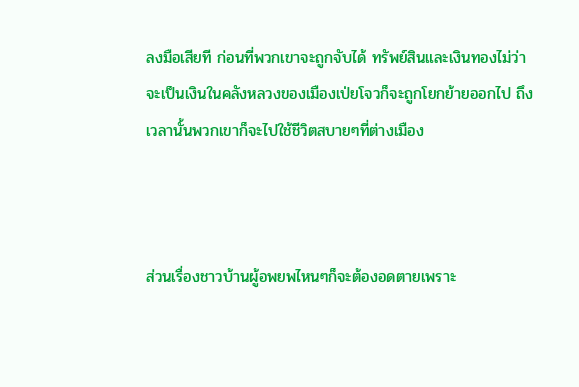ลงมือเสียที ก่อนที่พวกเขาจะถูกจับได้ ทรัพย์สินและเงินทองไม่ว่าจะเป็นเงินในคลังหลวงของเมืองเป่ยโจวก็จะถูกโยกย้ายออกไป ถึงเวลานั้นพวกเขาก็จะไปใช้ชีวิตสบายๆที่ต่างเมือง



ส่วนเรื่องชาวบ้านผู้อพยพไหนๆก็จะต้องอดตายเพราะ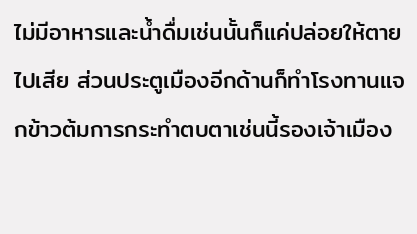ไม่มีอาหารและน้ำดื่มเช่นนั้นก็แค่ปล่อยให้ตายไปเสีย ส่วนประตูเมืองอีกด้านก็ทำโรงทานแจกข้าวต้มการกระทำตบตาเช่นนี้รองเจ้าเมือง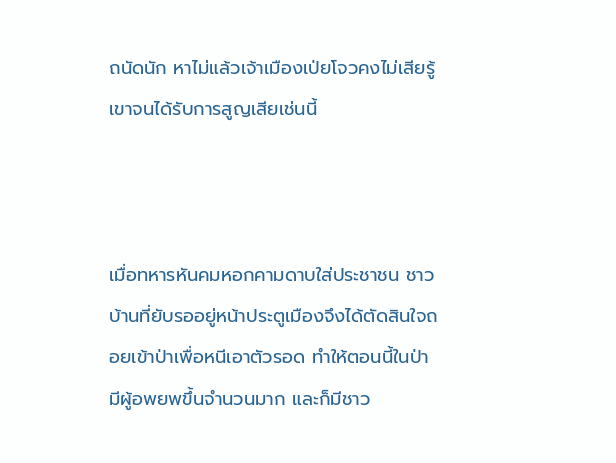ถนัดนัก หาไม่แล้วเจ้าเมืองเป่ยโจวคงไม่เสียรู้เขาจนได้รับการสูญเสียเช่นนี้



เมื่อทหารหันคมหอกคามดาบใส่ประชาชน ชาวบ้านที่ยับรออยู่หน้าประตูเมืองจึงได้ตัดสินใจถอยเข้าป่าเพื่อหนีเอาตัวรอด ทำให้ตอนนี้ในป่ามีผู้อพยพขึ้นจำนวนมาก และก็มีชาว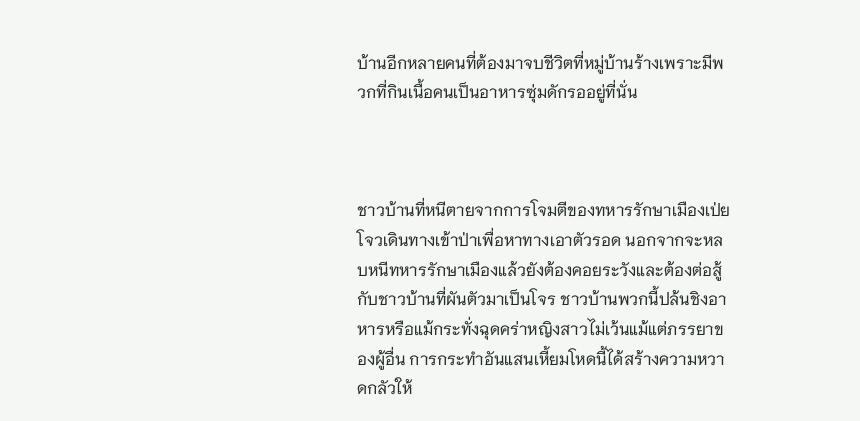บ้านอีกหลายคนที่ต้องมาจบชีวิตที่หมู่บ้านร้างเพราะมีพวกที่กินเนื้อคนเป็นอาหารซุ่มดักรออยู่ที่นั่น



ชาวบ้านที่หนีตายจากการโจมตีของทหารรักษาเมืองเป่ยโจวเดินทางเข้าป่าเพื่อหาทางเอาตัวรอด นอกจากจะหลบหนีทหารรักษาเมืองแล้วยังต้องคอยระวังและต้องต่อสู้กับชาวบ้านที่ผันตัวมาเป็นโจร ชาวบ้านพวกนี้ปล้นชิงอาหารหรือแม้กระทั่งฉุดคร่าหญิงสาวไม่เว้นแม้แต่ภรรยาของผู้อื่น การกระทำอันแสนเหี้ยมโหดนี้ได้สร้างความหวาดกลัวให้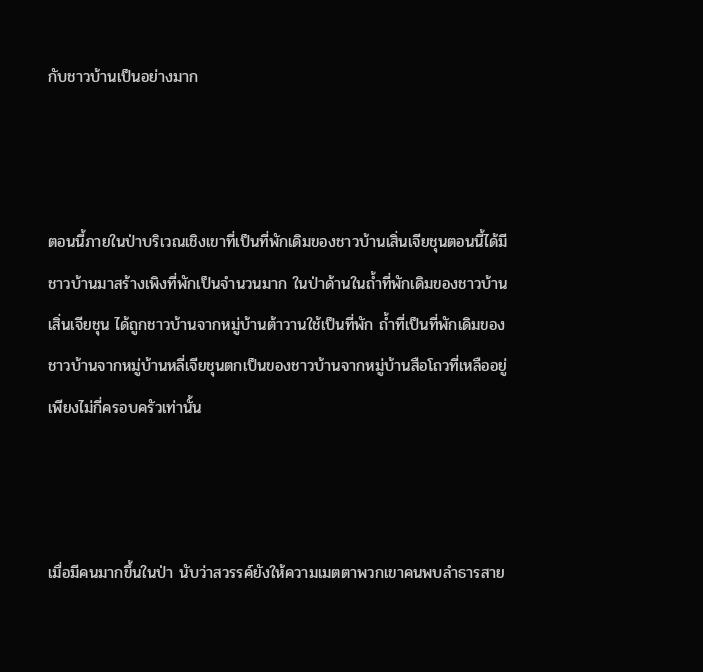กับชาวบ้านเป็นอย่างมาก



ตอนนี้ภายในป่าบริเวณเชิงเขาที่เป็นที่พักเดิมของชาวบ้านเสิ่นเจียชุนตอนนี้ได้มีชาวบ้านมาสร้างเพิงที่พักเป็นจำนวนมาก ในป่าด้านในถ้ำที่พักเดิมของชาวบ้านเสิ่นเจียชุน ได้ถูกชาวบ้านจากหมู่บ้านต้าวานใช้เป็นที่พัก ถ้ำที่เป็นที่พักเดิมของชาวบ้านจากหมู่บ้านหลี่เจียชุนตกเป็นของชาวบ้านจากหมู่บ้านสือโถวที่เหลืออยู่เพียงไม่กี่ครอบครัวเท่านั้น



เมื่อมีคนมากขึ้นในป่า นับว่าสวรรค์ยังให้ความเมตตาพวกเขาคนพบลำธารสาย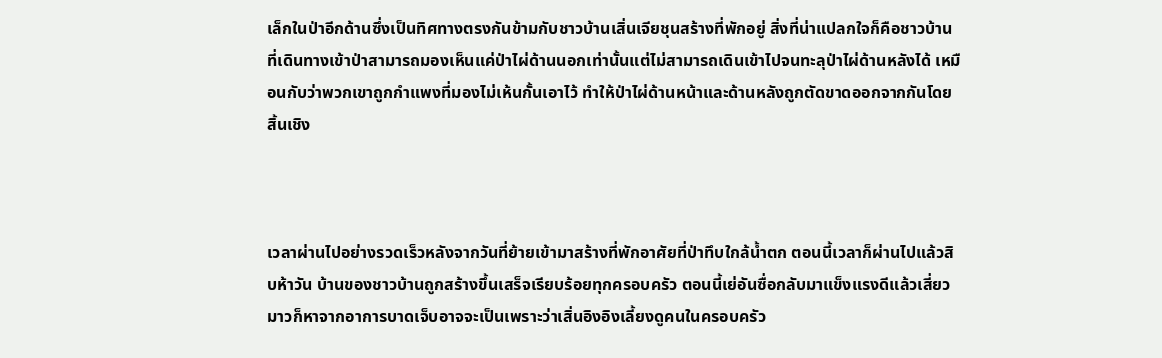เล็กในป่าอีกด้านซึ่งเป็นทิศทางตรงกันข้ามกับชาวบ้านเสิ่นเจียชุนสร้างที่พักอยู่ สิ่งที่น่าแปลกใจก็คือชาวบ้านที่เดินทางเข้าป่าสามารถมองเห็นแค่ป่าไผ่ด้านนอกเท่านั้นแต่ไม่สามารถเดินเข้าไปจนทะลุป่าไผ่ด้านหลังได้ เหมือนกับว่าพวกเขาถูกกำแพงที่มองไม่เห้นกั้นเอาไว้ ทำให้ป่าไผ่ด้านหน้าและด้านหลังถูกตัดขาดออกจากกันโดยสิ้นเชิง



เวลาผ่านไปอย่างรวดเร็วหลังจากวันที่ย้ายเข้ามาสร้างที่พักอาศัยที่ป่าทึบใกล้น้ำตก ตอนนี้เวลาก็ผ่านไปแล้วสิบห้าวัน บ้านของชาวบ้านถูกสร้างขึ้นเสร็จเรียบร้อยทุกครอบครัว ตอนนี้เย่อันซื่อกลับมาแข็งแรงดีแล้วเสี่ยวมาวก็หาจากอาการบาดเจ็บอาจจะเป็นเพราะว่าเสิ่นอิงอิงเลี้ยงดูคนในครอบครัว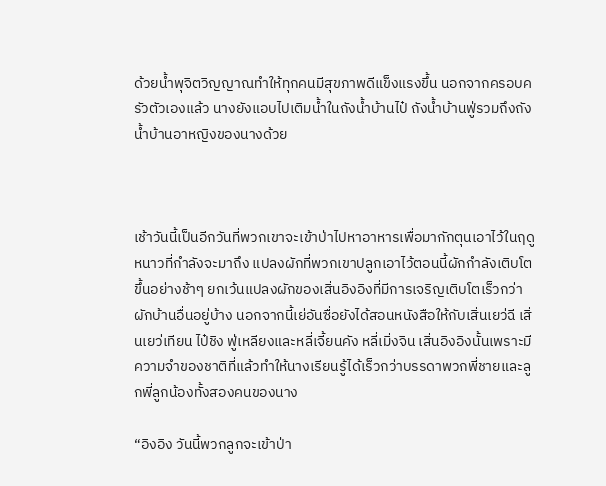ด้วยน้ำพุจิตวิญญาณทำให้ทุกคนมีสุขภาพดีแข็งแรงขึ้น นอกจากครอบครัวตัวเองแล้ว นางยังแอบไปเติมน้ำในถังน้ำบ้านไป๋ ถังน้ำบ้านฟู่รวมถึงถังน้ำบ้านอาหญิงของนางด้วย



เช้าวันนี้เป็นอีกวันที่พวกเขาจะเข้าป่าไปหาอาหารเพื่อมากักตุนเอาไว้ในฤดูหนาวที่กำลังจะมาถึง แปลงผักที่พวกเขาปลูกเอาไว้ตอนนี้ผักกำลังเติบโตขึ้นอย่างช้าๆ ยกเว้นแปลงผักของเสิ่นอิงอิงที่มีการเจริญเติบโตเร็วกว่าผักบ้านอื่นอยู่บ้าง นอกจากนี้เย่อันซื่อยังได้สอนหนังสือให้กับเสิ่นเยว่ฉี เสิ่นเยว่เทียน ไป๋ชิง ฟู่เหลียงและหลี่เจี้ยนคัง หลี่เมิ่งจิน เสิ่นอิงอิงนั้นเพราะมีความจำของชาติที่แล้วทำให้นางเรียนรู้ได้เร็วกว่าบรรดาพวกพี่ชายและลูกพี่ลูกน้องทั้งสองคนของนาง

“อิงอิง วันนี้พวกลูกจะเข้าป่า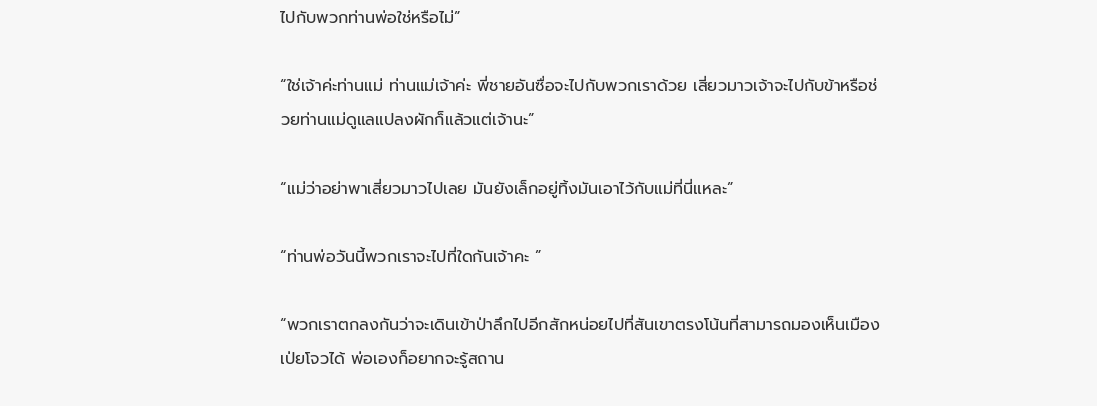ไปกับพวกท่านพ่อใช่หรือไม่”

“ใช่เจ้าค่ะท่านแม่ ท่านแม่เจ้าค่ะ พี่ชายอันซื่อจะไปกับพวกเราด้วย เสี่ยวมาวเจ้าจะไปกับข้าหรือช่วยท่านแม่ดูแลแปลงผักก็แล้วแต่เจ้านะ”

“แม่ว่าอย่าพาเสี่ยวมาวไปเลย มันยังเล็กอยู่ทิ้งมันเอาไว้กับแม่ที่นี่แหละ”

“ท่านพ่อวันนี้พวกเราจะไปที่ใดกันเจ้าคะ ”

“พวกเราตกลงกันว่าจะเดินเข้าป่าลึกไปอีกสักหน่อยไปที่สันเขาตรงโน้นที่สามารถมองเห็นเมืองเป่ยโจวได้ พ่อเองก็อยากจะรู้สถาน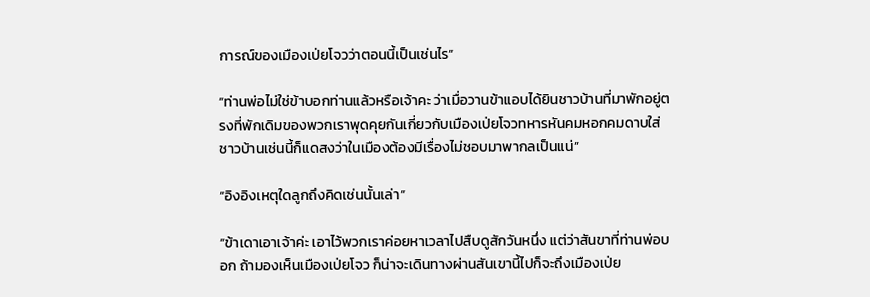การณ์ของเมืองเป่ยโจวว่าตอนนี้เป็นเช่นไร”

“ท่านพ่อไม่ใช่ข้าบอกท่านแล้วหรือเจ้าคะ ว่าเมื่อวานข้าแอบได้ยินชาวบ้านที่มาพักอยู่ตรงที่พักเดิมของพวกเราพุดคุยกันเกี่ยวกับเมืองเป่ยโจวทหารหันคมหอกคมดาบใส่ชาวบ้านเช่นนี้ก็แดสงว่าในเมืองต้องมีเรื่องไม่ชอบมาพากลเป็นแน่”

“อิงอิงเหตุใดลูกถึงคิดเช่นนั้นเล่า”

“ข้าเดาเอาเจ้าค่ะ เอาไว้พวกเราค่อยหาเวลาไปสืบดูสักวันหนึ่ง แต่ว่าสันขาที่ท่านพ่อบอก ถ้ามองเห็นเมืองเป่ยโจว ก็น่าจะเดินทางผ่านสันเขานี้ไปก็จะถึงเมืองเป่ย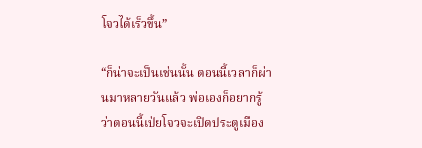โจวได้เร็วขึ้น”

“ก็น่าจะเป็นเช่นนั้น ตอนนี้เวลาก็ผ่านมาหลายวันแล้ว พ่อเองก็อยากรู้ว่าตอนนี้เป่ยโจวจะเปิดประตูเมือง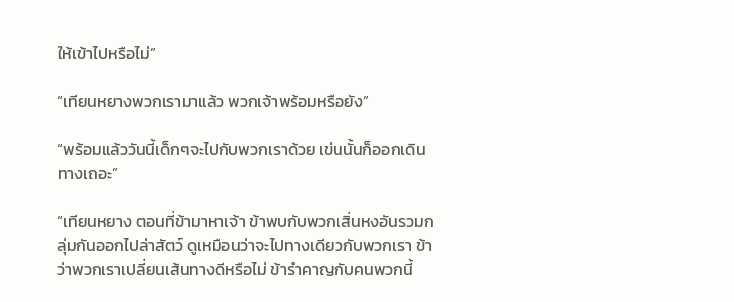ให้เข้าไปหรือไม่”

“เทียนหยางพวกเรามาแล้ว พวกเจ้าพร้อมหรือยัง”

“พร้อมแล้ววันนี้เด็กๆจะไปกับพวกเราด้วย เข่นนั้นก็ออกเดินทางเถอะ”

“เทียนหยาง ตอนที่ข้ามาหาเจ้า ข้าพบกับพวกเสิ่นหงอันรวมกลุ่มกันออกไปล่าสัตว์ ดูเหมือนว่าจะไปทางเดียวกับพวกเรา ข้าว่าพวกเราเปลี่ยนเส้นทางดีหรือไม่ ข้ารำคาญกับคนพวกนี้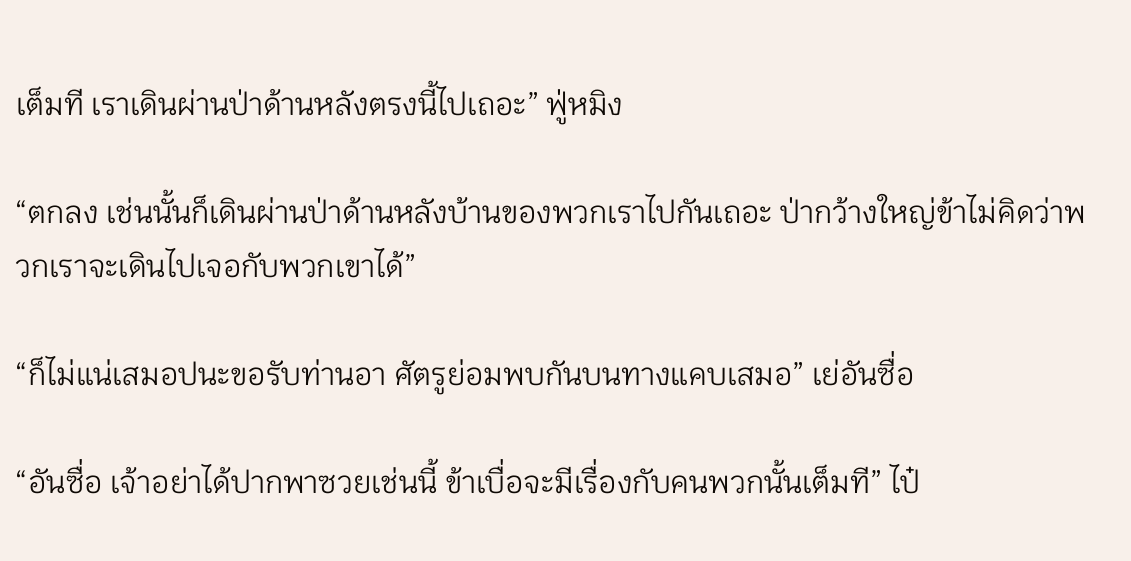เต็มที เราเดินผ่านป่าด้านหลังตรงนี้ไปเถอะ” ฟู่หมิง

“ตกลง เช่นนั้นก็เดินผ่านป่าด้านหลังบ้านของพวกเราไปกันเถอะ ป่ากว้างใหญ่ข้าไม่คิดว่าพวกเราจะเดินไปเจอกับพวกเขาได้”

“ก็ไม่แน่เสมอปนะขอรับท่านอา ศัตรูย่อมพบกันบนทางแคบเสมอ” เย่อันซื่อ

“อันซื่อ เจ้าอย่าได้ปากพาซวยเช่นนี้ ข้าเบื่อจะมีเรื่องกับคนพวกนั้นเต็มที” ไป๋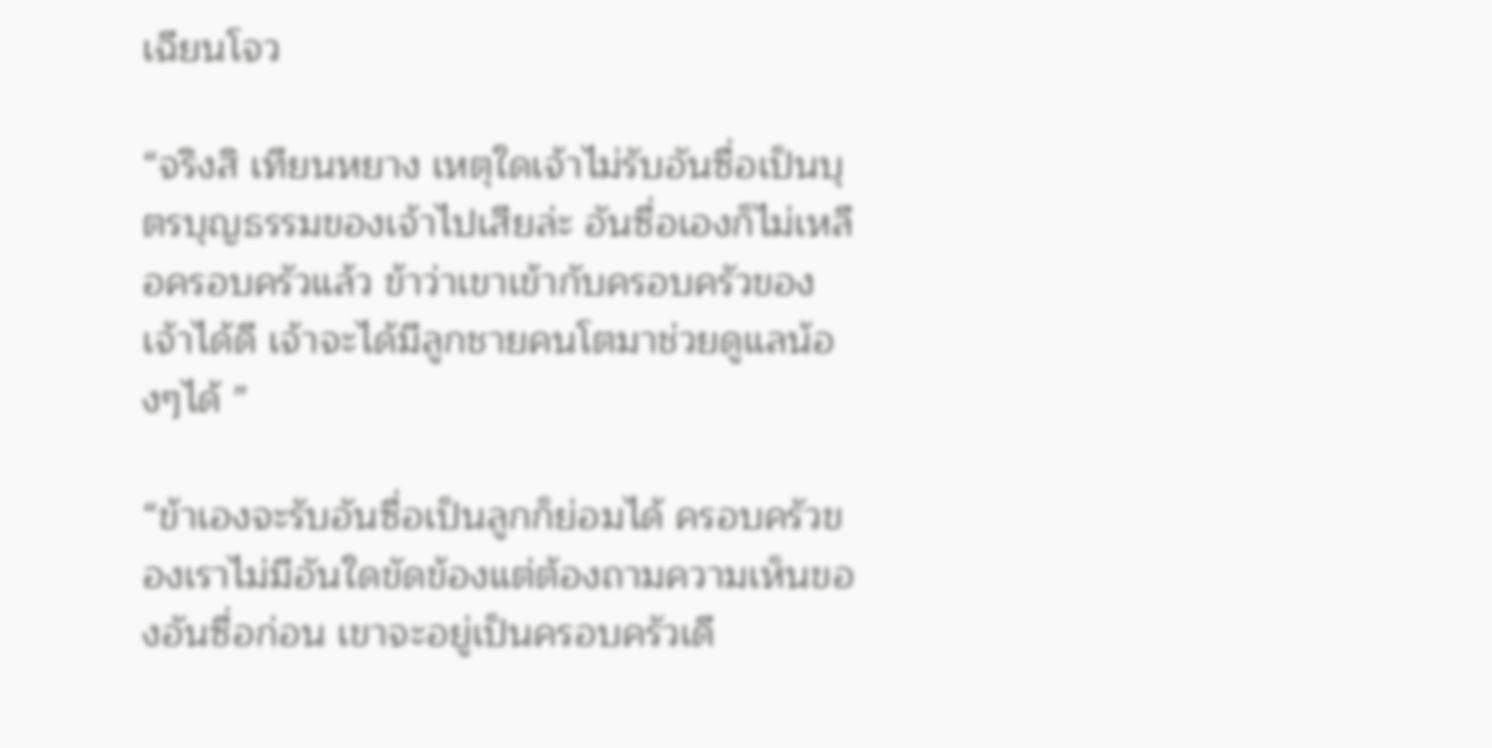เฉียนโจว

“จริงสิ เทียนหยาง เหตุใดเจ้าไม่รับอันซื่อเป็นบุตรบุญธรรมของเจ้าไปเสียล่ะ อันซื่อเองก็ไม่เหลือครอบครัวแล้ว ข้าว่าเขาเข้ากับครอบครัวของเจ้าได้ดี เจ้าจะได้มีลูกชายคนโตมาช่วยดูแลน้องๆได้ ”

“ข้าเองจะรับอันซื่อเป็นลูกก็ย่อมได้ ครอบครัวของเราไม่มีอันใดขัดข้องแต่ต้องถามความเห็นของอันซื่อก่อน เขาจะอยู่เป็นครอบครัวเดี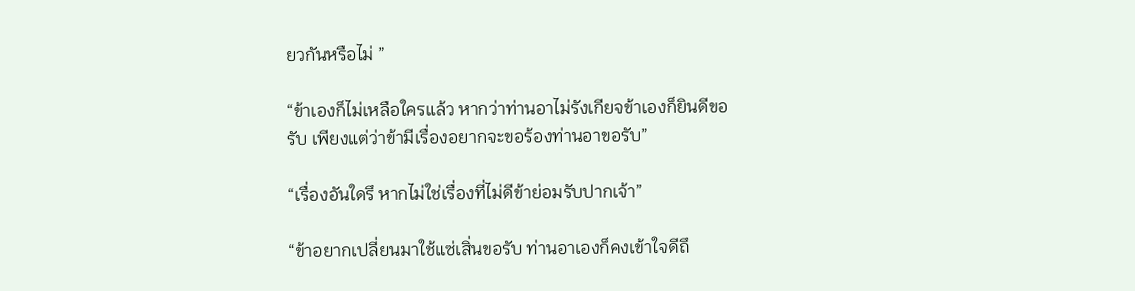ยวกันหรือไม่ ”

“ข้าเองก็ไม่เหลือใครแล้ว หากว่าท่านอาไม่รังเกียจข้าเองก็ยินดีขอรับ เพียงแต่ว่าข้ามีเรื่องอยากจะขอร้องท่านอาขอรับ”

“เรื่องอันใดรึ หากไม่ใช่เรื่องที่ไม่ดีข้าย่อมรับปากเจ้า”

“ข้าอยากเปลี่ยนมาใช้แซ่เสิ่นขอรับ ท่านอาเองก็คงเข้าใจดีถึ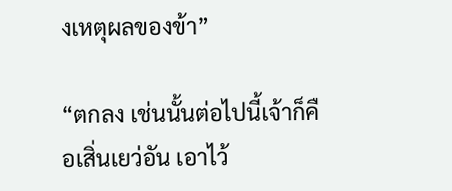งเหตุผลของข้า”

“ตกลง เช่นนั้นต่อไปนี้เจ้าก็คือเสิ่นเยว่อัน เอาไว้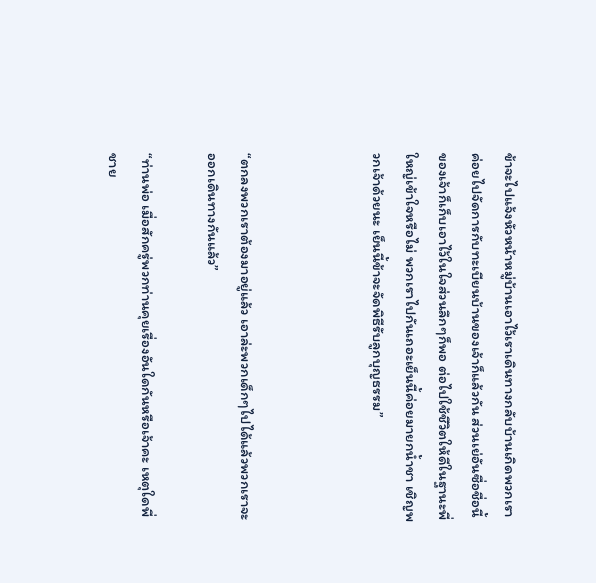ข้าจะไปแจ้งหัวหน้าหมู่บ้านเอาไว้เราเดินทางกลับบ้านเกิดพวกเราค่อยไปจัดการกับทะเบียนบ้านของเจ้าก็แล้วกัน ส่วนเย่อันซื่อชื่อนี้ของเจ้าก็เก็บเอาไว้ในใจส่วนลึกๆก็พอ ต่อไปใช้ชีวิตให้ดีในฐานะพี่ใหญ่เข้าใจหรือไม่ พวกเราไปกันเถอะเย็นนี้ค่อยมายกน้ำชา เชิญพวกเจ้าด้วยนะ เย็นนี้ข้าจะจัดพิธีรับลูกบุญธรรม”



“ตกลงพวกเราต้องมาอยู่แล้ว เอาล่ะพวกเด็กๆไปได้แล้วพวกเราจะออกเดินทางกันแล้ว”

“ท่านพ่อ เมื่อสักครู่พวกท่านคุยเรื่องอันใดกันหรือเจ้าคะ เหตุใดพี่ชาย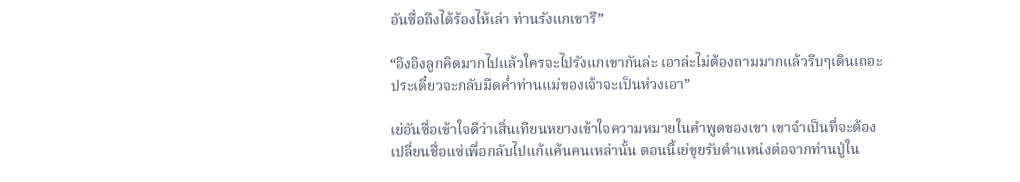อันซื่อถึงได้ร้องไห้เล่า ท่านรังแกเขารึ”

“อิงอิงลูกคิดมากไปแล้วใครจะไปรังแกเขากันล่ะ เอาล่ะไม่ต้องถามมากแล้วรีบๆเดินเถอะประเดี๋ยวจะกลับมืดค่ำท่านแม่ของเจ้าจะเป็นห่วงเอา”

เย่อันซื่อเข้าใจดีว่าเสิ่นเทียนหยางเข้าใจความหมายในคำพูดของเขา เขาจำเป็นที่จะต้องเปลี่ยนชื่อแซ่เพื่อกลับไปแก้แค้นคนเหล่านั้น ตอนนี้เย่ขุยรับตำแหน่งต่อจากท่านปู่ใน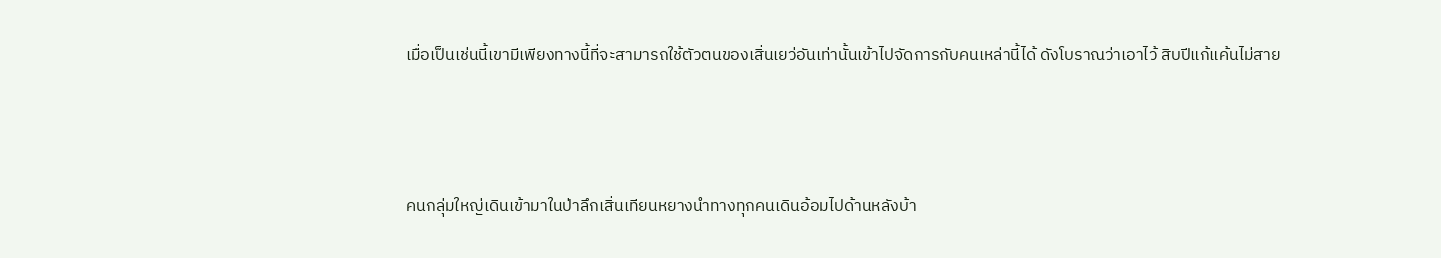เมื่อเป็นเช่นนี้เขามีเพียงทางนี้ที่จะสามารถใช้ตัวตนของเสิ่นเยว่อันเท่านั้นเข้าไปจัดการกับคนเหล่านี้ได้ ดังโบราณว่าเอาไว้ สิบปีแก้แค้นไม่สาย



คนกลุ่มใหญ่เดินเข้ามาในป่าลึกเสิ่นเทียนหยางนำทางทุกคนเดินอ้อมไปด้านหลังบ้า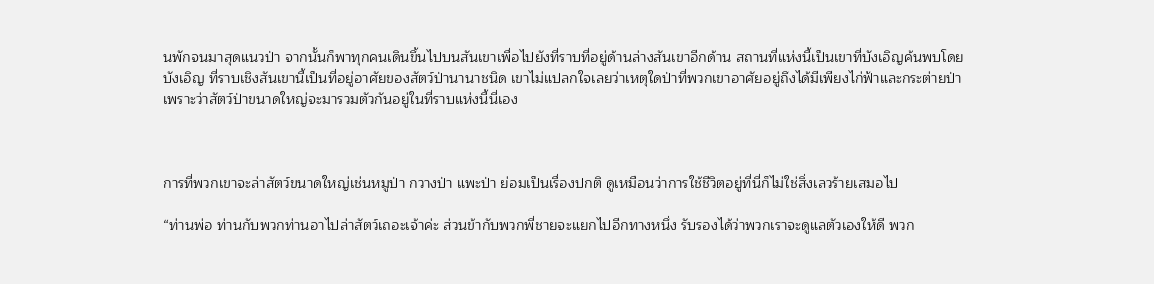นพักจนมาสุดแนวป่า จากนั้นก็พาทุกคนเดินขึ้นไปบนสันเขาเพื่อไปยังที่ราบที่อยู่ด้านล่างสันเขาอีกด้าน สถานที่แห่งนี้เป็นเขาที่บังเอิญค้นพบโดยบังเอิญ ที่ราบเชิงสันเขานี้เป็นที่อยู่อาศัยของสัตว์ป่านานาชนิด เขาไม่แปลกใจเลยว่าเหตุใดป่าที่พวกเขาอาศัยอยู่ถึงได้มีเพียงไก่ฟ้าและกระต่ายป่า เพราะว่าสัตว์ป่าขนาดใหญ่จะมารวมตัวกันอยู่ในที่ราบแห่งนี้นี่เอง



การที่พวกเขาจะล่าสัตว์ขนาดใหญ่เช่นหมูป่า กวางป่า แพะป่า ย่อมเป็นเรื่องปกติ ดูเหมือนว่าการใช้ชีวิตอยู่ที่นี่ก็ไม่ใช่สิ่งเลวร้ายเสมอไป

“ท่านพ่อ ท่านกับพวกท่านอาไปล่าสัตว์เถอะเจ้าค่ะ ส่วนข้ากับพวกพี่ชายจะแยกไปอีกทางหนึ่ง รับรองได้ว่าพวกเราจะดูแลตัวเองให้ดี พวก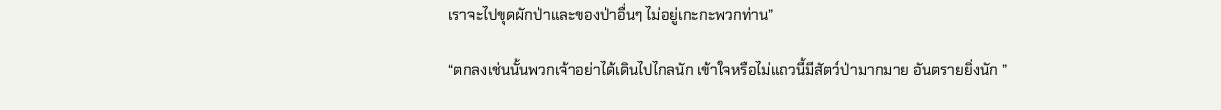เราจะไปขุดผักป่าและของป่าอื่นๆ ไม่อยู่เกะกะพวกท่าน”

“ตกลงเช่นนั้นพวกเจ้าอย่าได้เดินไปไกลนัก เข้าใจหรือไม่แถวนี้มีสัตว์ป่ามากมาย อันตรายยิ่งนัก ”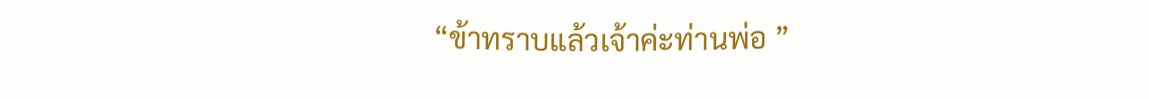“ข้าทราบแล้วเจ้าค่ะท่านพ่อ ”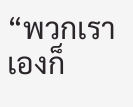“พวกเราเองก็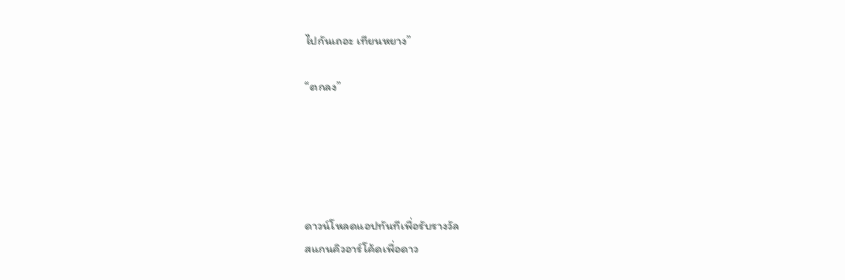ไปกันเถอะ เทียนหยาง”

“ตกลง”





ดาวน์โหลดแอปทันทีเพื่อรับรางวัล
สแกนคิวอาร์โค้ดเพื่อดาว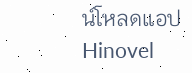น์โหลดแอปHinovel